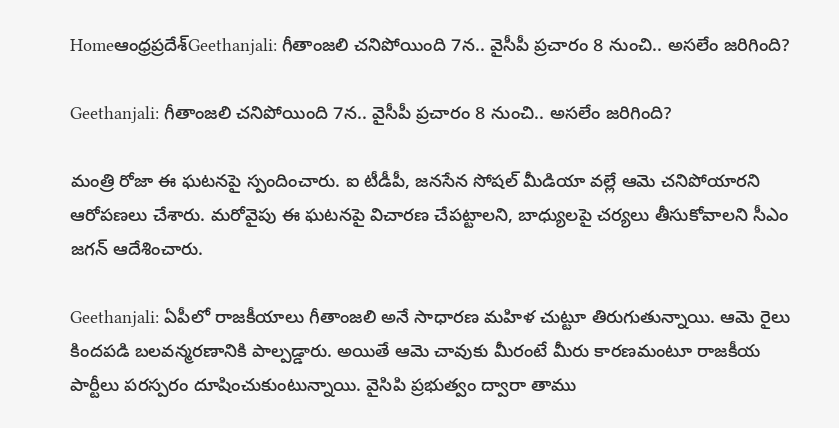Homeఆంధ్రప్రదేశ్‌Geethanjali: గీతాంజలి చనిపోయింది 7న.. వైసీపీ ప్రచారం 8 నుంచి.. అసలేం జరిగింది?

Geethanjali: గీతాంజలి చనిపోయింది 7న.. వైసీపీ ప్రచారం 8 నుంచి.. అసలేం జరిగింది?

మంత్రి రోజా ఈ ఘటనపై స్పందించారు. ఐ టీడీపీ, జనసేన సోషల్ మీడియా వల్లే ఆమె చనిపోయారని ఆరోపణలు చేశారు. మరోవైపు ఈ ఘటనపై విచారణ చేపట్టాలని, బాధ్యులపై చర్యలు తీసుకోవాలని సీఎం జగన్ ఆదేశించారు.

Geethanjali: ఏపీలో రాజకీయాలు గీతాంజలి అనే సాధారణ మహిళ చుట్టూ తిరుగుతున్నాయి. ఆమె రైలు కిందపడి బలవన్మరణానికి పాల్పడ్డారు. అయితే ఆమె చావుకు మీరంటే మీరు కారణమంటూ రాజకీయ పార్టీలు పరస్పరం దూషించుకుంటున్నాయి. వైసిపి ప్రభుత్వం ద్వారా తాము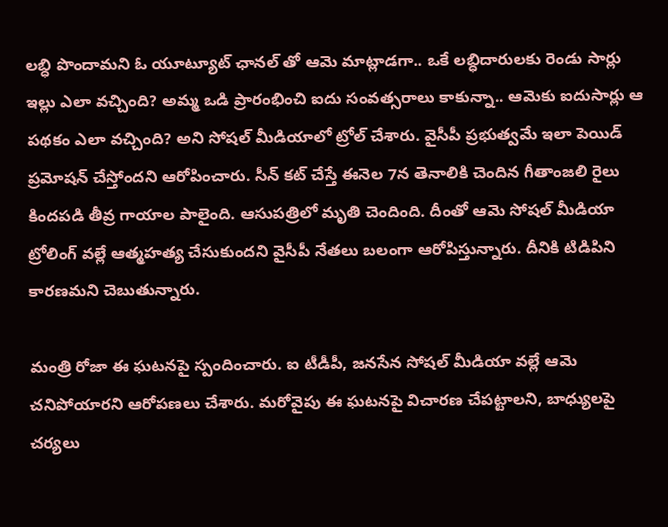లబ్ధి పొందామని ఓ యూట్యూట్ ఛానల్ తో ఆమె మాట్లాడగా.. ఒకే లబ్ధిదారులకు రెండు సార్లు ఇల్లు ఎలా వచ్చింది? అమ్మ ఒడి ప్రారంభించి ఐదు సంవత్సరాలు కాకున్నా.. ఆమెకు ఐదుసార్లు ఆ పథకం ఎలా వచ్చింది? అని సోషల్ మీడియాలో ట్రోల్ చేశారు. వైసీపీ ప్రభుత్వమే ఇలా పెయిడ్ ప్రమోషన్ చేస్తోందని ఆరోపించారు. సీన్ కట్ చేస్తే ఈనెల 7న తెనాలికి చెందిన గీతాంజలి రైలు కిందపడి తీవ్ర గాయాల పాలైంది. ఆసుపత్రిలో మృతి చెందింది. దీంతో ఆమె సోషల్ మీడియా ట్రోలింగ్ వల్లే ఆత్మహత్య చేసుకుందని వైసీపీ నేతలు బలంగా ఆరోపిస్తున్నారు. దీనికి టిడిపిని కారణమని చెబుతున్నారు.

మంత్రి రోజా ఈ ఘటనపై స్పందించారు. ఐ టీడీపీ, జనసేన సోషల్ మీడియా వల్లే ఆమె చనిపోయారని ఆరోపణలు చేశారు. మరోవైపు ఈ ఘటనపై విచారణ చేపట్టాలని, బాధ్యులపై చర్యలు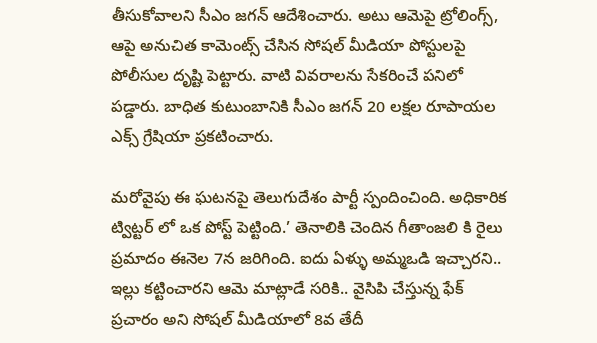తీసుకోవాలని సీఎం జగన్ ఆదేశించారు. అటు ఆమెపై ట్రోలింగ్స్, ఆపై అనుచిత కామెంట్స్ చేసిన సోషల్ మీడియా పోస్టులపై పోలీసుల దృష్టి పెట్టారు. వాటి వివరాలను సేకరించే పనిలో పడ్డారు. బాధిత కుటుంబానికి సీఎం జగన్ 20 లక్షల రూపాయల ఎక్స్ గ్రేషియా ప్రకటించారు.

మరోవైపు ఈ ఘటనపై తెలుగుదేశం పార్టీ స్పందించింది. అధికారిక ట్విట్టర్ లో ఒక పోస్ట్ పెట్టింది.’ తెనాలికి చెందిన గీతాంజలి కి రైలు ప్రమాదం ఈనెల 7న జరిగింది. ఐదు ఏళ్ళు అమ్మఒడి ఇచ్చారని.. ఇల్లు కట్టించారని ఆమె మాట్లాడే సరికి.. వైసిపి చేస్తున్న ఫేక్ ప్రచారం అని సోషల్ మీడియాలో 8వ తేదీ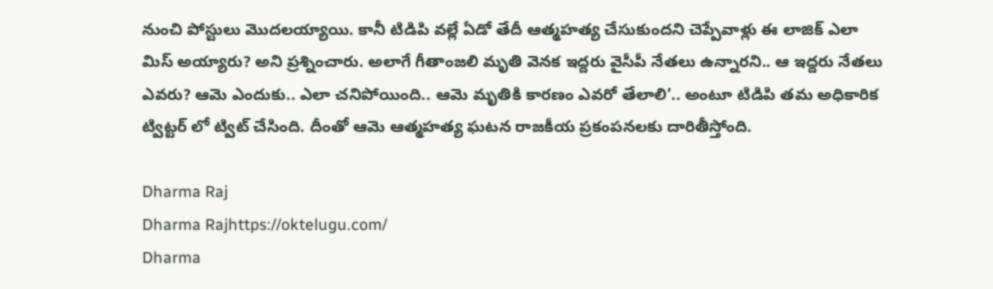నుంచి పోస్టులు మొదలయ్యాయి. కానీ టిడిపి వల్లే ఏడో తేదీ ఆత్మహత్య చేసుకుందని చెప్పేవాళ్లు ఈ లాజిక్ ఎలా మిస్ అయ్యారు? అని ప్రశ్నించారు. అలాగే గీతాంజలి మృతి వెనక ఇద్దరు వైసీపీ నేతలు ఉన్నారని.. ఆ ఇద్దరు నేతలు ఎవరు? ఆమె ఎందుకు.. ఎలా చనిపోయింది.. ఆమె మృతికి కారణం ఎవరో తేలాలి’.. అంటూ టిడిపి తమ అధికారిక ట్విట్టర్ లో ట్విట్ చేసింది. దీంతో ఆమె ఆత్మహత్య ఘటన రాజకీయ ప్రకంపనలకు దారితీస్తోంది.

Dharma Raj
Dharma Rajhttps://oktelugu.com/
Dharma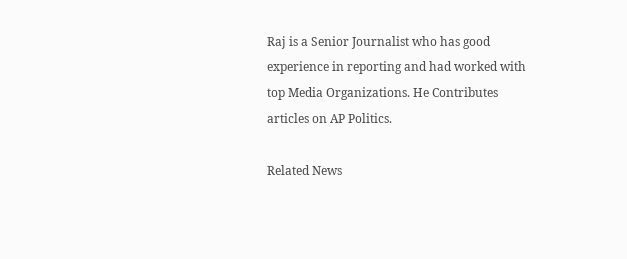Raj is a Senior Journalist who has good experience in reporting and had worked with top Media Organizations. He Contributes articles on AP Politics.

Related News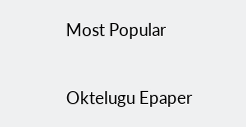Most Popular

Oktelugu Epaper